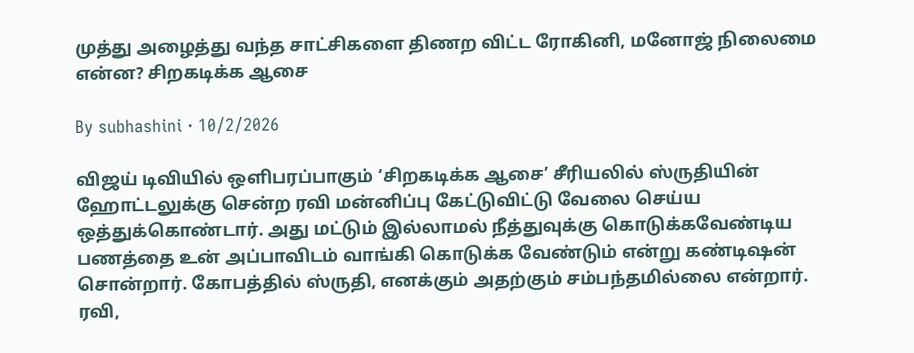முத்து அழைத்து வந்த சாட்சிகளை திணற விட்ட ரோகினி, மனோஜ் நிலைமை என்ன? சிறகடிக்க ஆசை

By subhashini · 10/2/2026

விஜய் டிவியில் ஒளிபரப்பாகும் ‘சிறகடிக்க ஆசை’ சீரியலில் ஸ்ருதியின் ஹோட்டலுக்கு சென்ற ரவி மன்னிப்பு கேட்டுவிட்டு வேலை செய்ய ஒத்துக்கொண்டார். அது மட்டும் இல்லாமல் நீத்துவுக்கு கொடுக்கவேண்டிய பணத்தை உன் அப்பாவிடம் வாங்கி கொடுக்க வேண்டும் என்று கண்டிஷன் சொன்றார். கோபத்தில் ஸ்ருதி, எனக்கும் அதற்கும் சம்பந்தமில்லை என்றார். ரவி,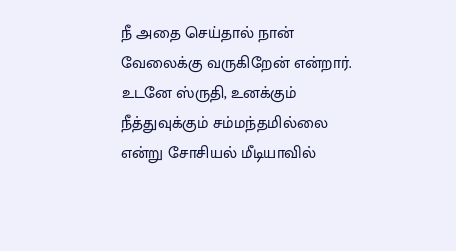நீ அதை செய்தால் நான் வேலைக்கு வருகிறேன் என்றார். உடனே ஸ்ருதி, உனக்கும் நீத்துவுக்கும் சம்மந்தமில்லை என்று சோசியல் மீடியாவில்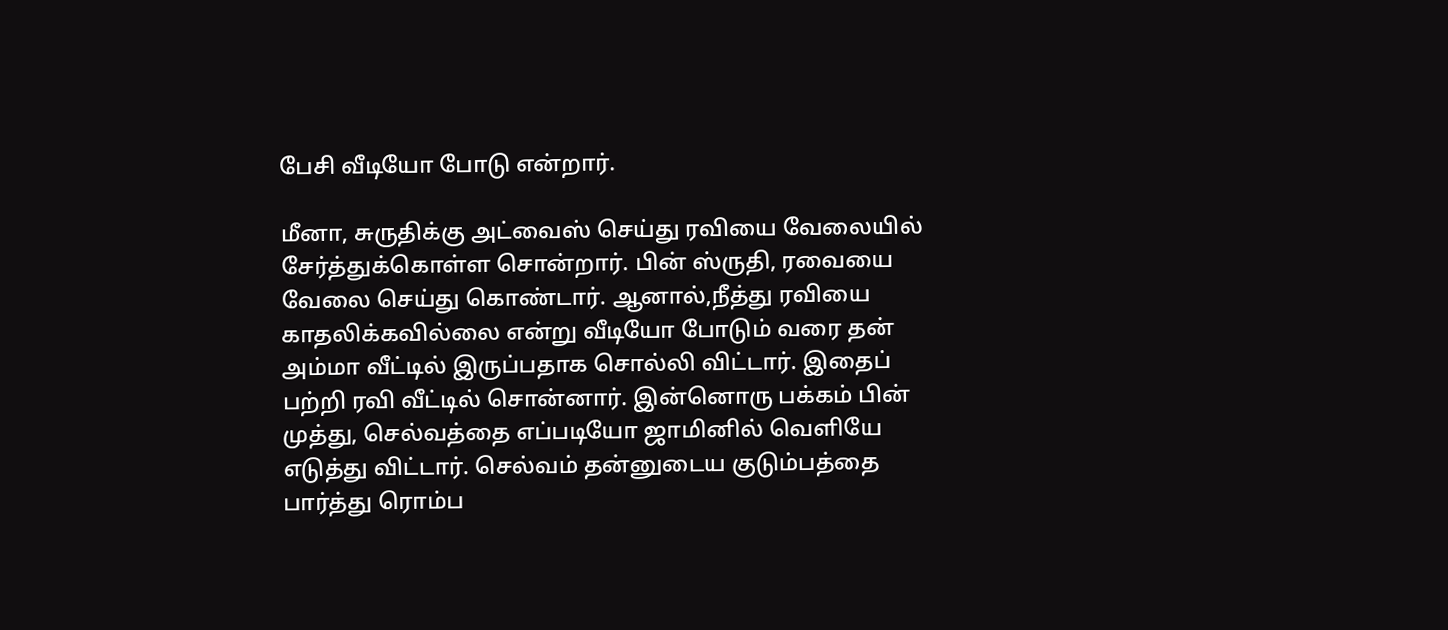பேசி வீடியோ போடு என்றார்.

மீனா, சுருதிக்கு அட்வைஸ் செய்து ரவியை வேலையில் சேர்த்துக்கொள்ள சொன்றார். பின் ஸ்ருதி, ரவையை வேலை செய்து கொண்டார். ஆனால்,நீத்து ரவியை காதலிக்கவில்லை என்று வீடியோ போடும் வரை தன் அம்மா வீட்டில் இருப்பதாக சொல்லி விட்டார். இதைப் பற்றி ரவி வீட்டில் சொன்னார். இன்னொரு பக்கம் பின் முத்து, செல்வத்தை எப்படியோ ஜாமினில் வெளியே எடுத்து விட்டார். செல்வம் தன்னுடைய குடும்பத்தை பார்த்து ரொம்ப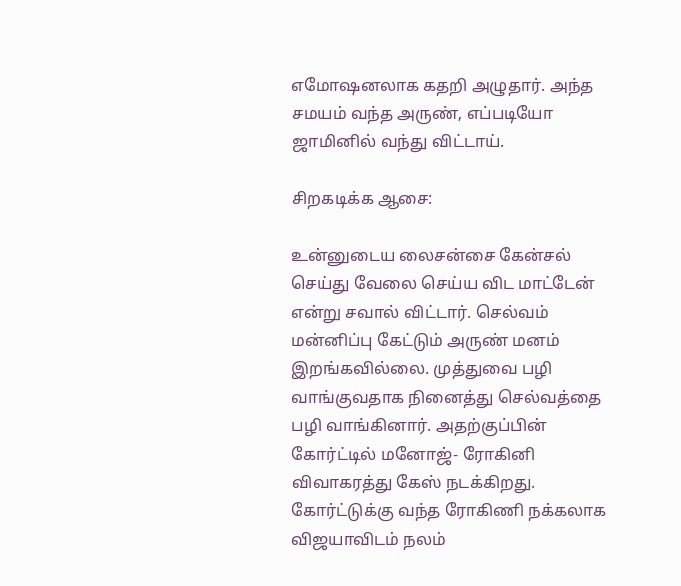எமோஷனலாக கதறி அழுதார். அந்த சமயம் வந்த அருண், எப்படியோ ஜாமினில் வந்து விட்டாய்.

சிறகடிக்க ஆசை:

உன்னுடைய லைசன்சை கேன்சல் செய்து வேலை செய்ய விட மாட்டேன் என்று சவால் விட்டார். செல்வம் மன்னிப்பு கேட்டும் அருண் மனம் இறங்கவில்லை. முத்துவை பழி வாங்குவதாக நினைத்து செல்வத்தை
பழி வாங்கினார். அதற்குப்பின் கோர்ட்டில் மனோஜ்- ரோகினி விவாகரத்து கேஸ் நடக்கிறது. கோர்ட்டுக்கு வந்த ரோகிணி நக்கலாக விஜயாவிடம் நலம்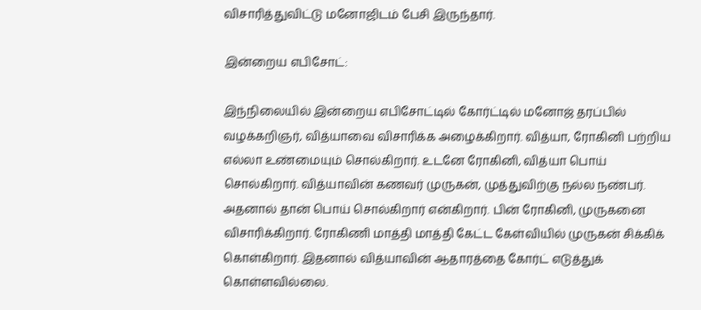விசாரித்துவிட்டு மனோஜிடம் பேசி இருந்தார்.

இன்றைய எபிசோட்:

இந்நிலையில் இன்றைய எபிசோட்டில் கோர்ட்டில் மனோஜ் தரப்பில் வழக்கறிஞர், வித்யாவை விசாரிக்க அழைக்கிறார். வித்யா, ரோகினி பற்றிய எல்லா உண்மையும் சொல்கிறார். உடனே ரோகினி, வித்யா பொய் சொல்கிறார். வித்யாவின் கணவர் முருகன், முத்துவிற்கு நல்ல நண்பர். அதனால் தான் பொய் சொல்கிறார் என்கிறார். பின் ரோகினி, முருகனை விசாரிக்கிறார். ரோகிணி மாத்தி மாத்தி கேட்ட கேள்வியில் முருகன் சிக்கிக் கொள்கிறார். இதனால் வித்யாவின் ஆதாரத்தை கோர்ட் எடுத்துக் கொள்ளவில்லை.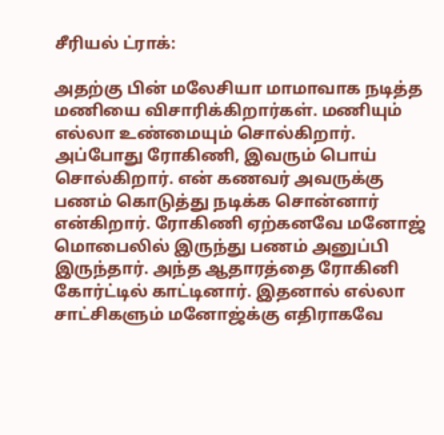சீரியல் ட்ராக்:

அதற்கு பின் மலேசியா மாமாவாக நடித்த மணியை விசாரிக்கிறார்கள். மணியும் எல்லா உண்மையும் சொல்கிறார். அப்போது ரோகிணி, இவரும் பொய் சொல்கிறார். என் கணவர் அவருக்கு பணம் கொடுத்து நடிக்க சொன்னார் என்கிறார். ரோகிணி ஏற்கனவே மனோஜ் மொபைலில் இருந்து பணம் அனுப்பி இருந்தார். அந்த ஆதாரத்தை ரோகினி கோர்ட்டில் காட்டினார். இதனால் எல்லா சாட்சிகளும் மனோஜ்க்கு எதிராகவே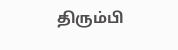திரும்பி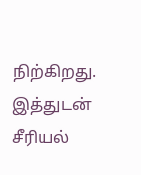நிற்கிறது. இத்துடன் சீரியல்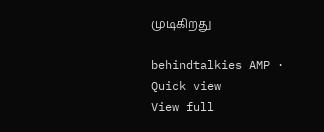முடிகிறது

behindtalkies AMP · Quick view
View full